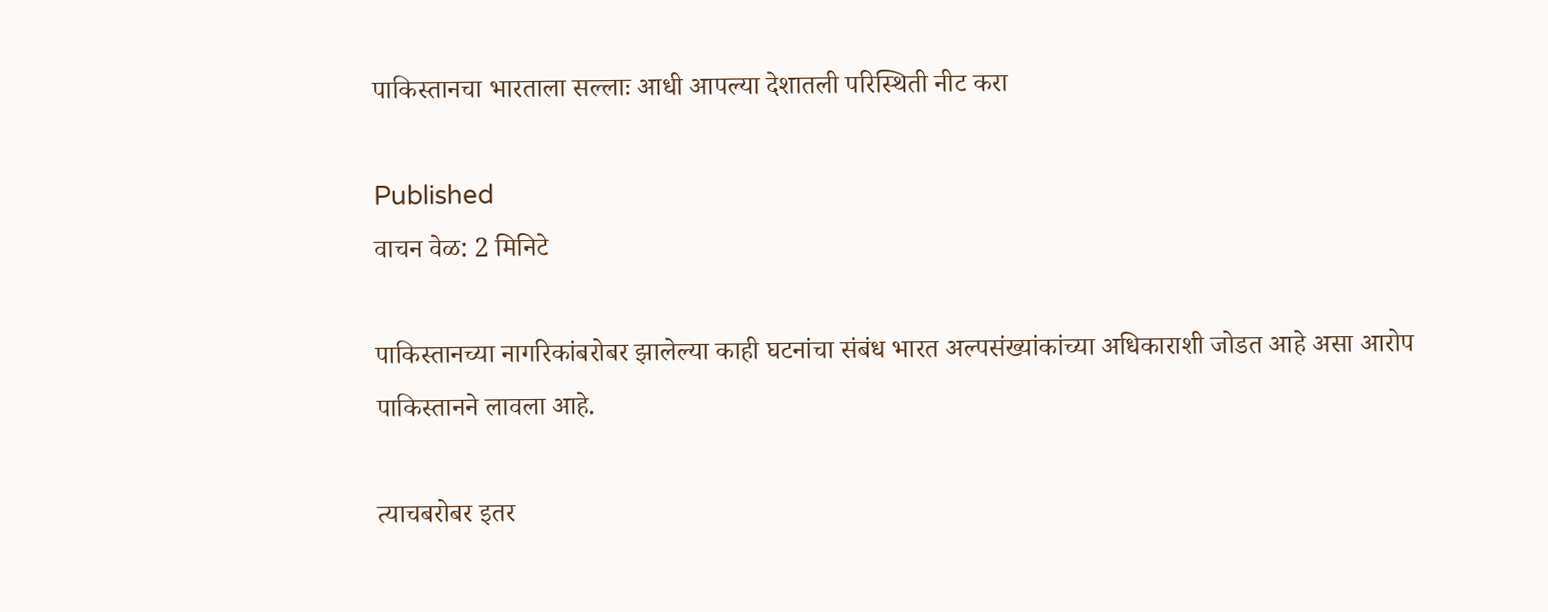पाकिस्तानचा भारताला सल्लाः आधी आपल्या देशातली परिस्थिती नीट करा

Published
वाचन वेळ: 2 मिनिटे

पाकिस्तानच्या नागरिकांबरोबर झालेल्या काही घटनांचा संबंध भारत अल्पसंख्यांकांच्या अधिकाराशी जोडत आहे असा आरोप पाकिस्तानने लावला आहे.

त्याचबरोबर इतर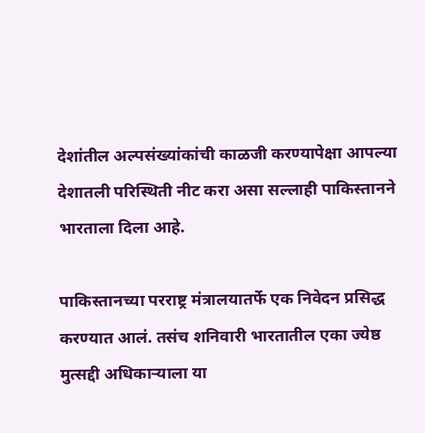देशांतील अल्पसंख्यांकांची काळजी करण्यापेक्षा आपल्या देशातली परिस्थिती नीट करा असा सल्लाही पाकिस्तानने भारताला दिला आहे.

पाकिस्तानच्या परराष्ट्र मंत्रालयातर्फे एक निवेदन प्रसिद्ध करण्यात आलं. तसंच शनिवारी भारतातील एका ज्येष्ठ मुत्सद्दी अधिकाऱ्याला या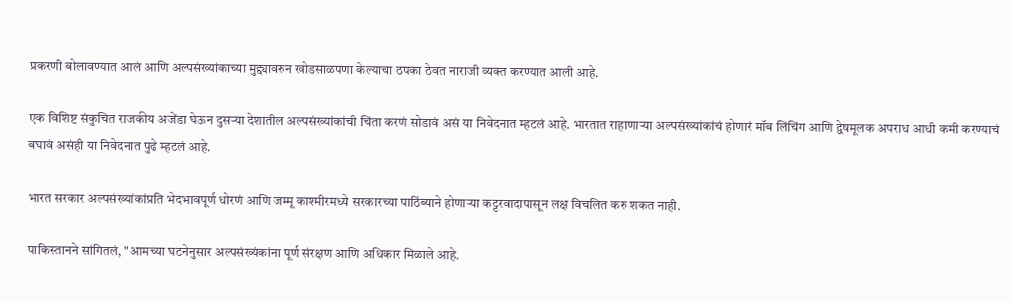प्रकरणी बोलावण्यात आलं आणि अल्पसंख्यांकाच्या मुद्द्यावरुन खोडसाळपणा केल्याचा ठपका ठेवत नाराजी व्यक्त करण्यात आली आहे.

एक विशिष्ट संकुचित राजकीय अजेंडा घेऊन दुसऱ्या देशातील अल्पसंख्यांकांची चिंता करणं सोडावं असं या निवेदनात म्हटलं आहे. भारतात राहाणाऱ्या अल्पसंख्यांकांचं होणारं मॉब लिंचिंग आणि द्वेषमूलक अपराध आधी कमी करण्याचं बघावं असंही या निवेदनात पुढे म्हटलं आहे.

भारत सरकार अल्पसंख्यांकांप्रति भेदभावपूर्ण धोरणं आणि जम्मू काश्मीरमध्ये सरकारच्या पाठिंब्याने होणाऱ्या कट्टरवादापासून लक्ष विचलित करु शकत नाही.

पाकिस्तानने सांगितलं, "आमच्या घटनेनुसार अल्पसंख्यंकांना पूर्ण संरक्षण आणि अधिकार मिळाले आहे.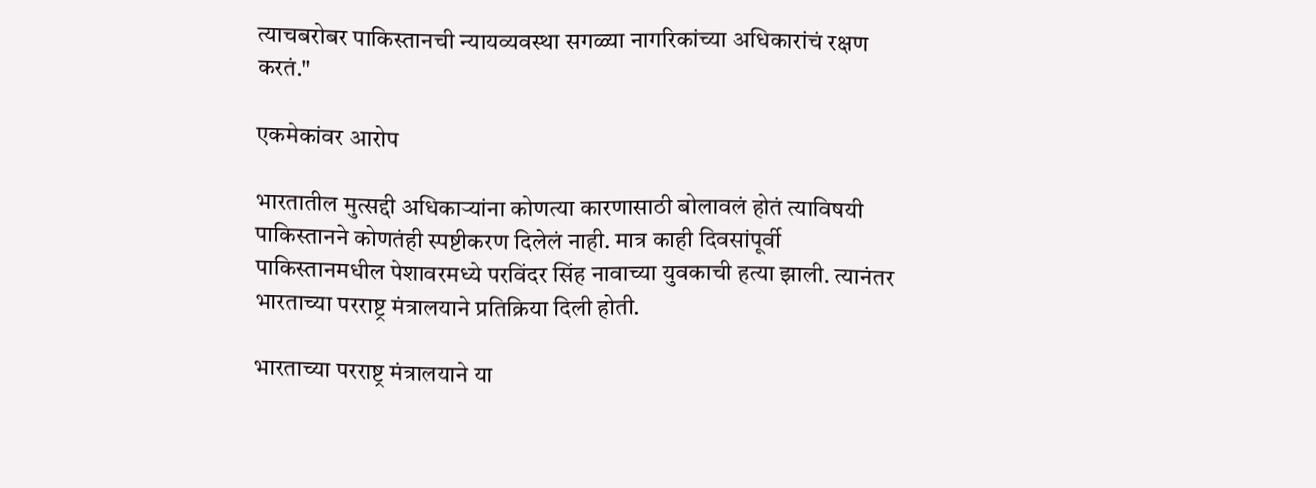त्याचबरोबर पाकिस्तानची न्यायव्यवस्था सगळ्या नागरिकांच्या अधिकारांचं रक्षण करतं."

एकमेकांवर आरोप

भारतातील मुत्सद्दी अधिकाऱ्यांना कोणत्या कारणासाठी बोलावलं होतं त्याविषयी पाकिस्तानने कोणतंही स्पष्टीकरण दिलेलं नाही. मात्र काही दिवसांपूर्वी पाकिस्तानमधील पेशावरमध्ये परविंदर सिंह नावाच्या युवकाची हत्या झाली. त्यानंतर भारताच्या परराष्ट्र मंत्रालयाने प्रतिक्रिया दिली होती.

भारताच्या परराष्ट्र मंत्रालयाने या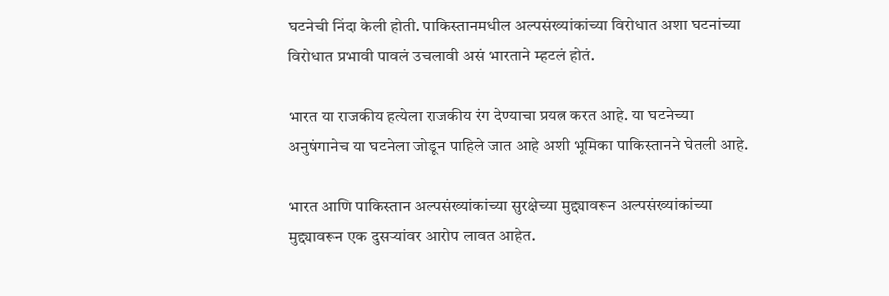घटनेची निंदा केली होती. पाकिस्तानमधील अल्पसंख्यांकांच्या विरोधात अशा घटनांच्या विरोधात प्रभावी पावलं उचलावी असं भारताने म्हटलं होतं.

भारत या राजकीय हत्येला राजकीय रंग देण्याचा प्रयत्न करत आहे. या घटनेच्या अनुषंगानेच या घटनेला जोडून पाहिले जात आहे अशी भूमिका पाकिस्तानने घेतली आहे.

भारत आणि पाकिस्तान अल्पसंख्यांकांच्या सुरक्षेच्या मुद्द्यावरून अल्पसंख्यांकांच्या मुद्द्यावरून एक दुसऱ्यांवर आरोप लावत आहेत.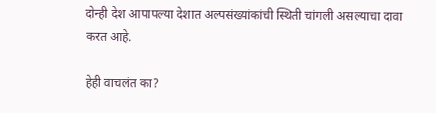दोन्ही देश आपापल्या देशात अल्पसंख्यांकांची स्थिती चांगली असल्याचा दावा करत आहे.

हेही वाचलंत का?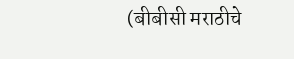(बीबीसी मराठीचे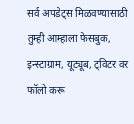सर्व अपडेट्स मिळवण्यासाठी तुम्ही आम्हाला फेसबुक, इन्स्टाग्राम, यूट्यूब, ट्विटर वर फॉलो करू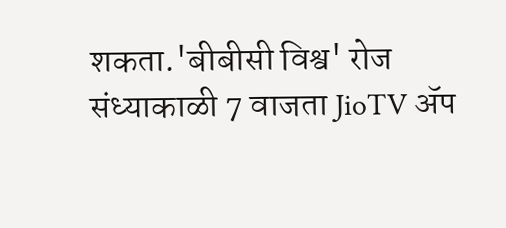शकता.'बीबीसी विश्व' रोज संध्याकाळी 7 वाजता JioTV ॲप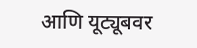आणि यूट्यूबवर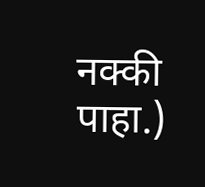नक्की पाहा.)